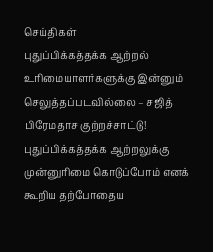செய்திகள்
புதுப்பிக்கத்தக்க ஆற்றல் உரிமையாளர்களுக்கு இன்னும் செலுத்தப்படவில்லை – சஜித் பிரேமதாச குற்றச்சாட்டு!
புதுப்பிக்கத்தக்க ஆற்றலுக்கு முன்னுரிமை கொடுப்போம் எனக் கூறிய தற்போதைய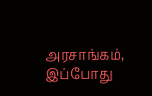அரசாங்கம், இப்போது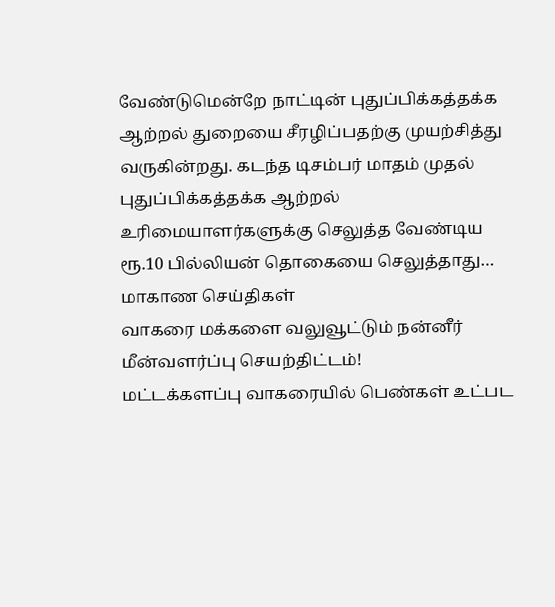வேண்டுமென்றே நாட்டின் புதுப்பிக்கத்தக்க ஆற்றல் துறையை சீரழிப்பதற்கு முயற்சித்து வருகின்றது. கடந்த டிசம்பர் மாதம் முதல் புதுப்பிக்கத்தக்க ஆற்றல் உரிமையாளர்களுக்கு செலுத்த வேண்டிய ரூ.10 பில்லியன் தொகையை செலுத்தாது…
மாகாண செய்திகள்
வாகரை மக்களை வலுவூட்டும் நன்னீர் மீன்வளர்ப்பு செயற்திட்டம்!
மட்டக்களப்பு வாகரையில் பெண்கள் உட்பட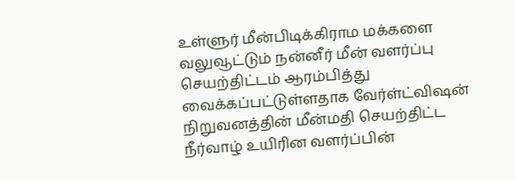உள்ளுர் மீன்பிடிக்கிராம மக்களை வலுவூட்டும் நன்னீர் மீன் வளர்ப்பு செயற்திட்டம் ஆரம்பித்து வைக்கப்பட்டுள்ளதாக வேர்ள்ட்விஷன் நிறுவனத்தின் மீன்மதி செயற்திட்ட நீர்வாழ் உயிரின வளர்ப்பின்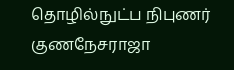தொழில்நுட்ப நிபுணர் குணநேசராஜா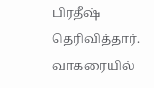பிரதீஷ் தெரிவித்தார். வாகரையில்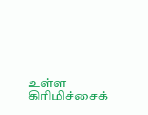உள்ள கிரிமிச்சைக்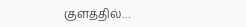குளத்தில்…